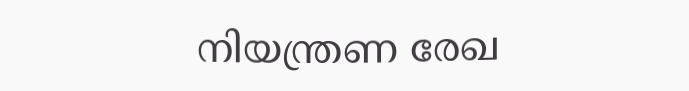നിയന്ത്രണ രേഖ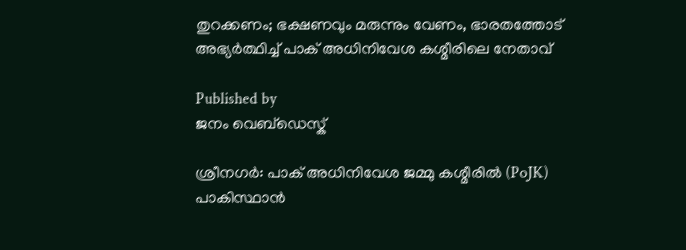തുറക്കണം; ഭക്ഷണവും മരുന്നും വേണം, ഭാരതത്തോട് അഭ്യർത്ഥിച്ച് പാക് അധിനിവേശ കശ്മീരിലെ നേതാവ്

Published by
ജനം വെബ്‌ഡെസ്ക്

ശ്രീനഗർ: പാക് അധിനിവേശ ജമ്മു കശ്മീരിൽ (PoJK) പാകിസ്ഥാൻ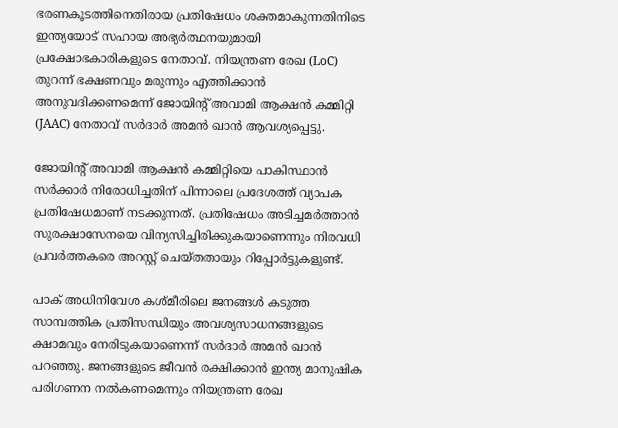ഭരണകൂടത്തിനെതിരായ പ്രതിഷേധം ശക്തമാകുന്നതിനിടെ ഇന്ത്യയോട് സഹായ അഭ്യർത്ഥനയുമായി പ്രക്ഷോഭകാരികളുടെ നേതാവ്. നിയന്ത്രണ രേഖ (LoC) തുറന്ന് ഭക്ഷണവും മരുന്നും എത്തിക്കാൻ അനുവദിക്കണമെന്ന് ജോയിന്റ് അവാമി ആക്ഷൻ കമ്മിറ്റി (JAAC) നേതാവ് സർദാർ അമൻ ഖാൻ ആവശ്യപ്പെട്ടു.

ജോയിന്റ് അവാമി ആക്ഷൻ കമ്മിറ്റിയെ പാകിസ്ഥാൻ സർക്കാർ നിരോധിച്ചതിന് പിന്നാലെ പ്രദേശത്ത് വ്യാപക പ്രതിഷേധമാണ് നടക്കുന്നത്. പ്രതിഷേധം അടിച്ചമർത്താൻ സുരക്ഷാസേനയെ വിന്യസിച്ചിരിക്കുകയാണെന്നും നിരവധി പ്രവർത്തകരെ അറസ്റ്റ് ചെയ്തതായും റിപ്പോർട്ടുകളുണ്ട്.

പാക് അധിനിവേശ കശ്മീരിലെ ജനങ്ങൾ കടുത്ത സാമ്പത്തിക പ്രതിസന്ധിയും അവശ്യസാധനങ്ങളുടെ ക്ഷാമവും നേരിടുകയാണെന്ന് സർദാർ അമൻ ഖാൻ പറഞ്ഞു. ജനങ്ങളുടെ ജീവൻ രക്ഷിക്കാൻ ഇന്ത്യ മാനുഷിക പരിഗണന നൽകണമെന്നും നിയന്ത്രണ രേഖ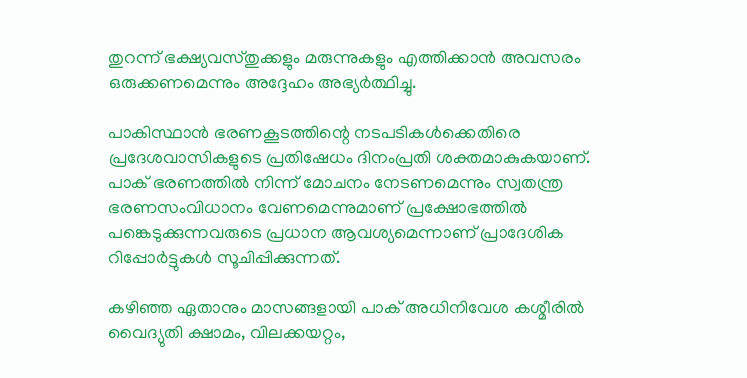തുറന്ന് ഭക്ഷ്യവസ്തുക്കളും മരുന്നുകളും എത്തിക്കാൻ അവസരം ഒരുക്കണമെന്നും അദ്ദേഹം അഭ്യർത്ഥിച്ചു.

പാകിസ്ഥാൻ ഭരണകൂടത്തിന്റെ നടപടികൾക്കെതിരെ പ്രദേശവാസികളുടെ പ്രതിഷേധം ദിനംപ്രതി ശക്തമാകുകയാണ്. പാക് ഭരണത്തിൽ നിന്ന് മോചനം നേടണമെന്നും സ്വതന്ത്ര ഭരണസംവിധാനം വേണമെന്നുമാണ് പ്രക്ഷോഭത്തിൽ പങ്കെടുക്കുന്നവരുടെ പ്രധാന ആവശ്യമെന്നാണ് പ്രാദേശിക റിപ്പോർട്ടുകൾ സൂചിപ്പിക്കുന്നത്.

കഴിഞ്ഞ ഏതാനും മാസങ്ങളായി പാക് അധിനിവേശ കശ്മീരിൽ വൈദ്യുതി ക്ഷാമം, വിലക്കയറ്റം,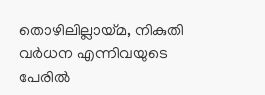തൊഴിലില്ലായ്മ, നികുതി വർധന എന്നിവയുടെ പേരിൽ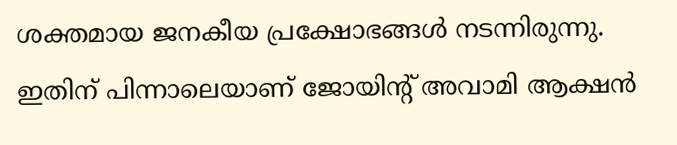ശക്തമായ ജനകീയ പ്രക്ഷോഭങ്ങൾ നടന്നിരുന്നു. ഇതിന് പിന്നാലെയാണ് ജോയിന്റ് അവാമി ആക്ഷൻ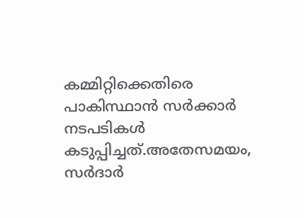കമ്മിറ്റിക്കെതിരെ പാകിസ്ഥാൻ സർക്കാർ നടപടികൾ കടുപ്പിച്ചത്.അതേസമയം, സർദാർ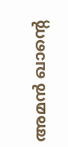അമൻ ഖാന്റെ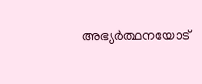അഭ്യർത്ഥനയോട്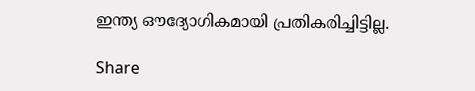ഇന്ത്യ ഔദ്യോഗികമായി പ്രതികരിച്ചിട്ടില്ല.

Share